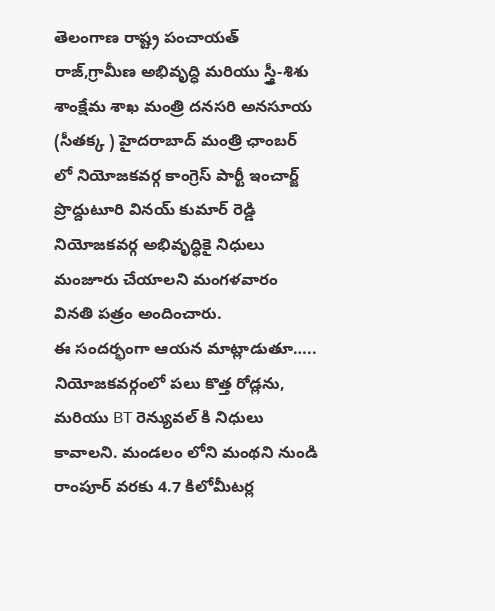తెలంగాణ రాష్ట్ర పంచాయత్ రాజ్,గ్రామీణ అభివృద్ధి మరియు స్త్రీ-శిశు శాంక్షేమ శాఖ మంత్రి దనసరి అనసూయ (సీతక్క ) హైదరాబాద్ మంత్రి ఛాంబర్ లో నియోజకవర్గ కాంగ్రెస్ పార్టీ ఇంచార్జ్ ప్రొద్దుటూరి వినయ్ కుమార్ రెడ్డి నియోజకవర్గ అభివృద్ధికై నిధులు మంజూరు చేయాలని మంగళవారం వినతి పత్రం అందించారు.
ఈ సందర్భంగా ఆయన మాట్లాడుతూ….. నియోజకవర్గంలో పలు కొత్త రోడ్లను, మరియు BT రెన్యువల్ కి నిధులు కావాలని. మండలం లోని మంథని నుండి రాంపూర్ వరకు 4.7 కిలోమీటర్ల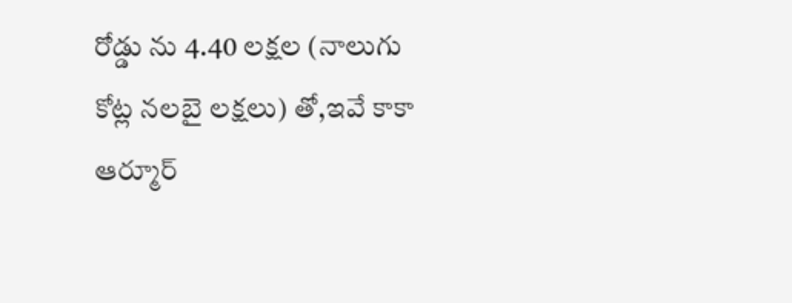రోడ్డు ను 4.40 లక్షల (నాలుగు కోట్ల నలబై లక్షలు) తో,ఇవే కాకా ఆర్మూర్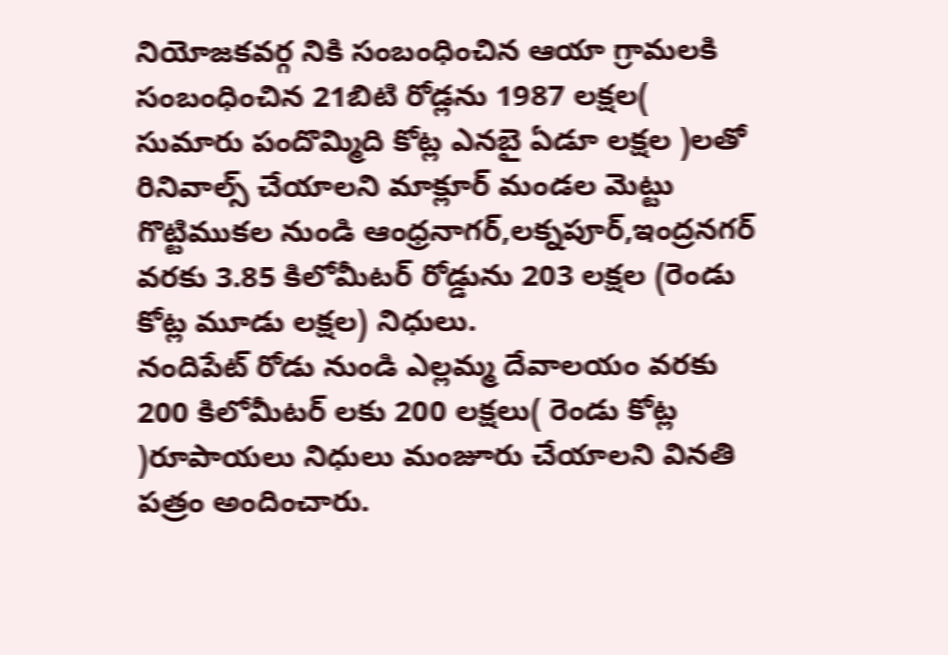నియోజకవర్గ నికి సంబంధించిన ఆయా గ్రామలకి సంబంధించిన 21బిటి రోడ్లను 1987 లక్షల( సుమారు పందొమ్మిది కోట్ల ఎనబై ఏడూ లక్షల )లతో రినివాల్స్ చేయాలని మాక్లూర్ మండల మెట్టు గొట్టిముకల నుండి ఆంధ్రనాగర్,లక్నపూర్,ఇంద్రనగర్ వరకు 3.85 కిలోమీటర్ రోడ్డును 203 లక్షల (రెండు కోట్ల మూడు లక్షల) నిధులు.
నందిపేట్ రోడు నుండి ఎల్లమ్మ దేవాలయం వరకు 200 కిలోమీటర్ లకు 200 లక్షలు( రెండు కోట్ల )రూపాయలు నిధులు మంజూరు చేయాలని వినతి పత్రం అందించారు.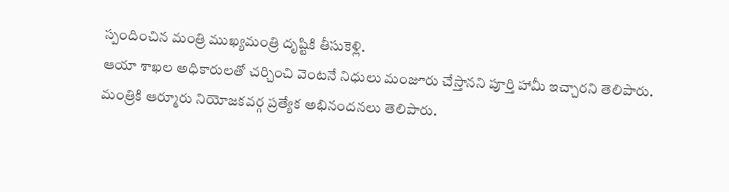స్పందించిన మంత్రి ముఖ్యమంత్రి దృష్టికి తీసుకెళ్లి.
ఆయా శాఖల అధికారులతో చర్చించి వెంటనే నిధులు మంజూరు చేస్తానని పూర్తి హామీ ఇచ్చారని తెలిపారు. మంత్రికి ఆర్మూరు నియోజకవర్గ ప్రత్యేక అభినందనలు తెలిపారు.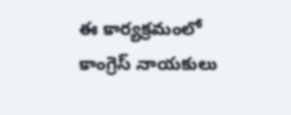ఈ కార్యక్రమంలో కాంగ్రెస్ నాయకులు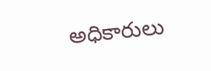అధికారులు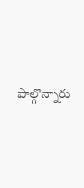పాల్గొన్నారు